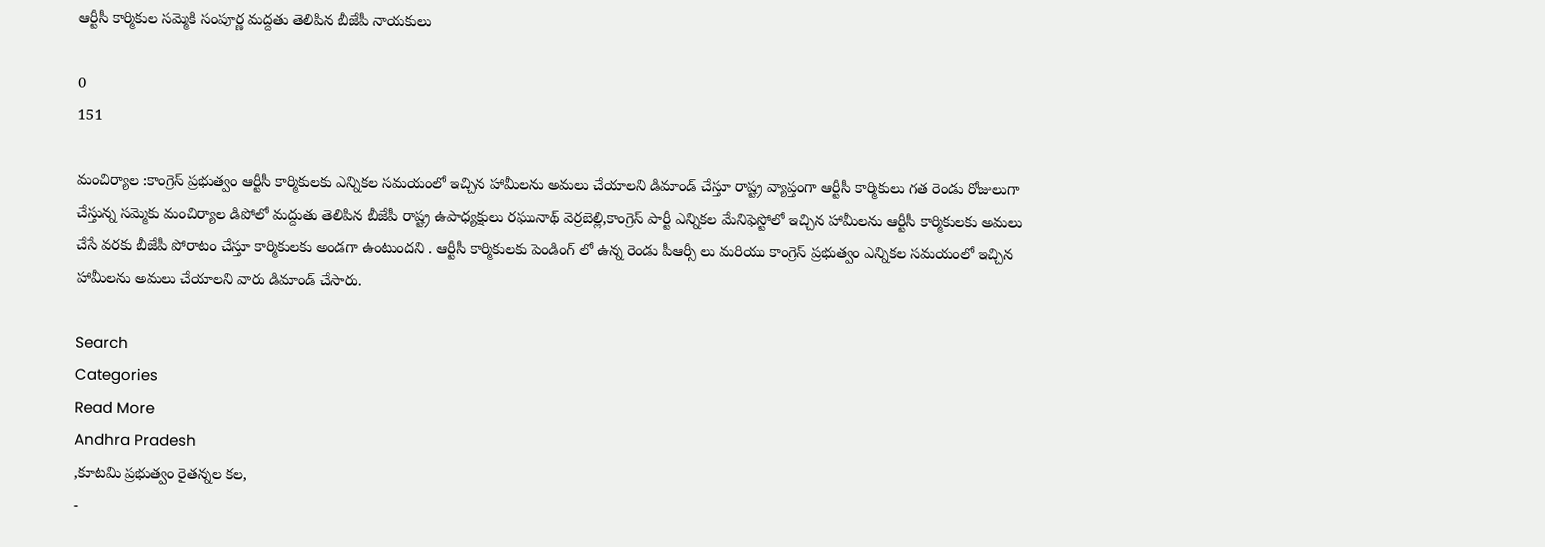ఆర్టీసీ కార్మికుల సమ్మెకి సంపూర్ణ మద్దతు తెలిపిన బీజేపీ నాయకులు

0
151

మంచిర్యాల :కాంగ్రెస్ ప్రభుత్వం ఆర్టీసీ కార్మికులకు ఎన్నికల సమయంలో ఇచ్చిన హామీలను అమలు చేయాలని డిమాండ్ చేస్తూ రాష్ట్ర వ్యాప్తంగా ఆర్టీసీ కార్మికులు గత రెండు రోజులుగా చేస్తున్న సమ్మెకు మంచిర్యాల డిపోలో మద్దుతు తెలిపిన బీజేపీ రాష్ట్ర ఉపాధ్యక్షులు రఘునాథ్ వెర్రబెల్లి,కాంగ్రెస్ పార్టీ ఎన్నికల మేనిఫెస్టోలో ఇచ్చిన హామీలను ఆర్టీసీ కార్మికులకు అమలు చేసే వరకు బీజేపీ పోరాటం చేస్తూ కార్మికులకు అండగా ఉంటుందని . ఆర్టీసీ కార్మికులకు పెండింగ్ లో ఉన్న రెండు పీఆర్సీ లు మరియు కాంగ్రెస్ ప్రభుత్వం ఎన్నికల సమయంలో ఇచ్చిన హామీలను అమలు చేయాలని వారు డిమాండ్ చేసారు.

Search
Categories
Read More
Andhra Pradesh
,కూటమి ప్రభుత్వం రైతన్నల కల,
-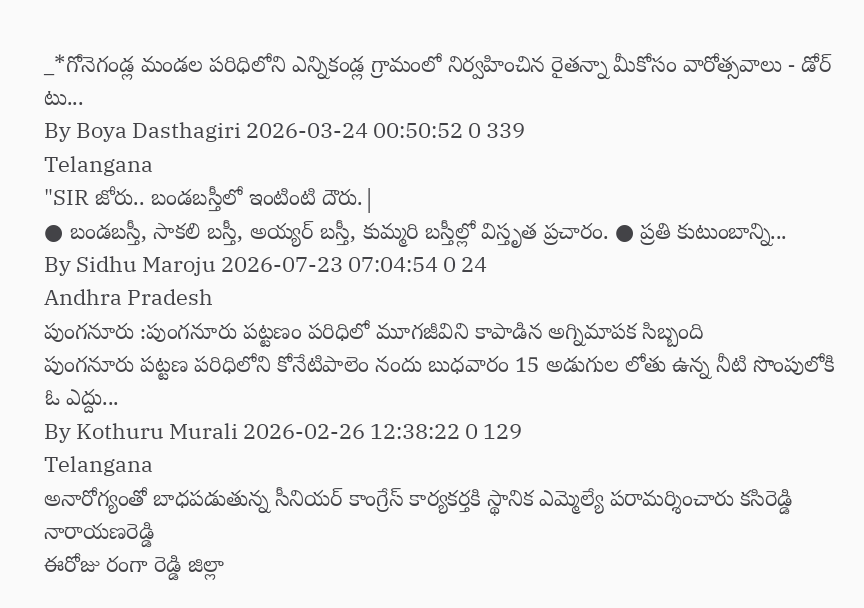_*గోనెగండ్ల మండల పరిధిలోని ఎన్నికండ్ల గ్రామంలో నిర్వహించిన రైతన్నా మీకోసం వారోత్సవాలు - డోర్ టు...
By Boya Dasthagiri 2026-03-24 00:50:52 0 339
Telangana
"SIR జోరు.. బండబస్తీలో ఇంటింటి దౌరు.|
● బండబస్తీ, సాకలి బస్తీ, అయ్యర్ బస్తీ, కుమ్మరి బస్తీల్లో విస్తృత ప్రచారం. ● ప్రతి కుటుంబాన్ని...
By Sidhu Maroju 2026-07-23 07:04:54 0 24
Andhra Pradesh
పుంగనూరు :పుంగనూరు పట్టణం పరిధిలో మూగజీవిని కాపాడిన అగ్నిమాపక సిబ్బంది
పుంగనూరు పట్టణ పరిధిలోని కోనేటిపాలెం నందు బుధవారం 15 అడుగుల లోతు ఉన్న నీటి సొంపులోకి ఓ ఎద్దు...
By Kothuru Murali 2026-02-26 12:38:22 0 129
Telangana
అనారోగ్యంతో బాధపడుతున్న సీనియర్ కాంగ్రేస్ కార్యకర్తకి స్థానిక ఎమ్మెల్యే పరామర్శించారు కసిరెడ్డి నారాయణరెడ్డి
ఈరోజు రంగా రెడ్డి జిల్లా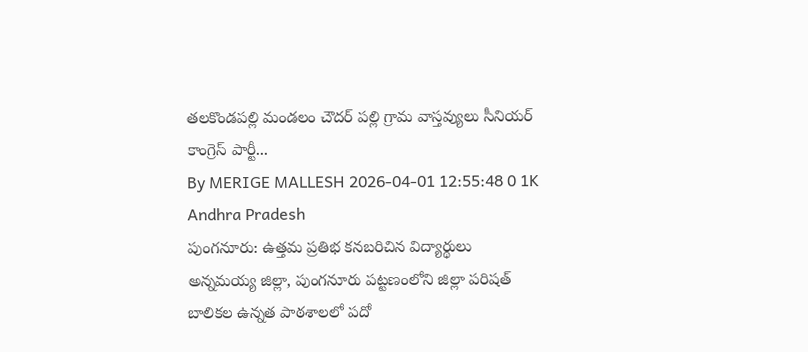తలకొండపల్లి మండలం చౌదర్ పల్లి గ్రామ వాస్తవ్యులు సీనియర్ కాంగ్రెస్ పార్టీ...
By MERIGE MALLESH 2026-04-01 12:55:48 0 1K
Andhra Pradesh
పుంగనూరు: ఉత్తమ ప్రతిభ కనబరిచిన విద్యార్థులు
అన్నమయ్య జిల్లా, పుంగనూరు పట్టణంలోని జిల్లా పరిషత్ బాలికల ఉన్నత పాఠశాలలో పదో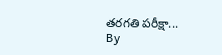తరగతి పరీక్షా...
By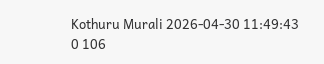Kothuru Murali 2026-04-30 11:49:43 0 106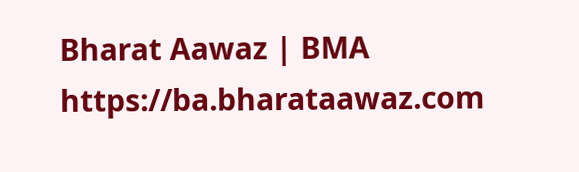Bharat Aawaz | BMA https://ba.bharataawaz.com